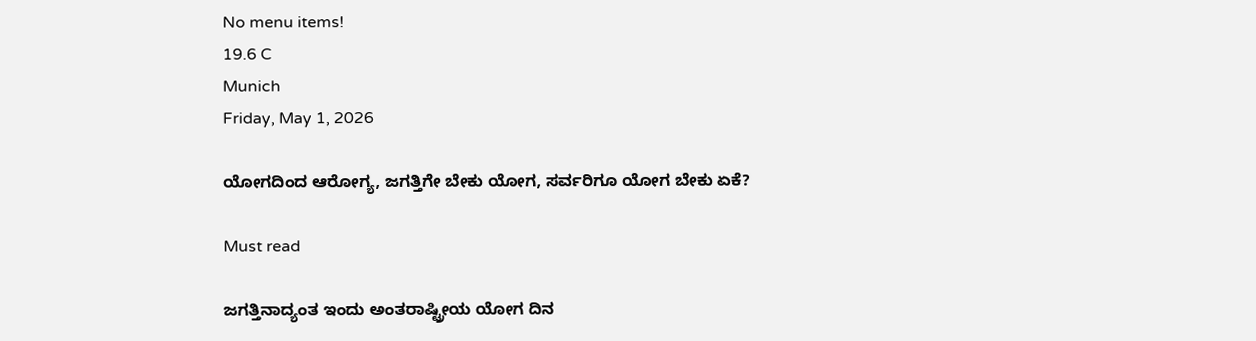No menu items!
19.6 C
Munich
Friday, May 1, 2026

ಯೋಗದಿಂದ ಆರೋಗ್ಯ, ಜಗತ್ತಿಗೇ ಬೇಕು ಯೋಗ, ಸರ್ವರಿಗೂ ಯೋಗ ಬೇಕು ಏಕೆ?

Must read

ಜಗತ್ತಿನಾದ್ಯಂತ ಇಂದು ಅಂತರಾಷ್ಟ್ರೀಯ ಯೋಗ ದಿನ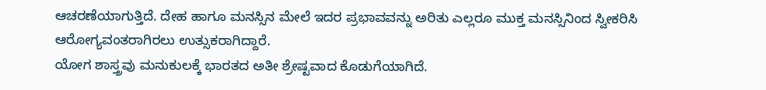ಆಚರಣೆಯಾಗುತ್ತಿದೆ. ದೇಹ ಹಾಗೂ ಮನಸ್ಸಿನ ಮೇಲೆ ಇದರ ಪ್ರಭಾವವನ್ನು ಅರಿತು ಎಲ್ಲರೂ ಮುಕ್ತ ಮನಸ್ಸಿನಿಂದ ಸ್ವೀಕರಿಸಿ ಆರೋಗ್ಯವಂತರಾಗಿರಲು ಉತ್ಸುಕರಾಗಿದ್ದಾರೆ.
ಯೋಗ ಶಾಸ್ತ್ರವು ಮನುಕುಲಕ್ಕೆ ಭಾರತದ ಅತೀ ಶ್ರೇಷ್ಟವಾದ ಕೊಡುಗೆಯಾಗಿದೆ.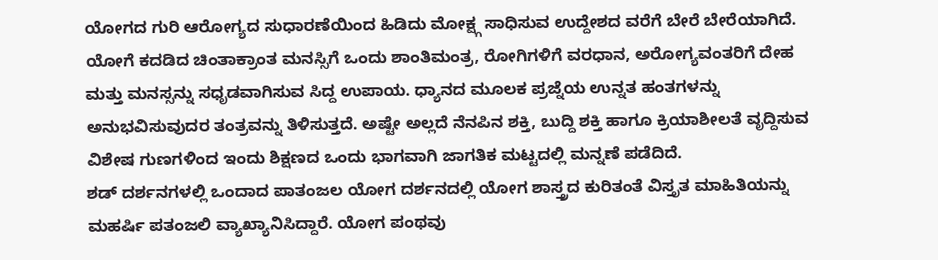ಯೋಗದ ಗುರಿ ಆರೋಗ್ಯದ ಸುಧಾರಣೆಯಿಂದ ಹಿಡಿದು ಮೋಕ್ಷ್ಗ ಸಾಧಿಸುವ ಉದ್ದೇಶದ ವರೆಗೆ ಬೇರೆ ಬೇರೆಯಾಗಿದೆ.
ಯೋಗೆ ಕದಡಿದ ಚಿಂತಾಕ್ರಾಂತ ಮನಸ್ಸಿಗೆ ಒಂದು ಶಾಂತಿಮಂತ್ರ, ರೋಗಿಗಳಿಗೆ ವರಧಾನ, ಅರೋಗ್ಯವಂತರಿಗೆ ದೇಹ ಮತ್ತು ಮನಸ್ಸನ್ನು ಸಧೃಡವಾಗಿಸುವ ಸಿದ್ದ ಉಪಾಯ. ಧ್ಯಾನದ ಮೂಲಕ ಪ್ರಜ್ನೆಯ ಉನ್ನತ ಹಂತಗಳನ್ನು ಅನುಭವಿಸುವುದರ ತಂತ್ರವನ್ನು ತಿಳಿಸುತ್ತದೆ. ಅಷ್ಟೇ ಅಲ್ಲದೆ ನೆನಪಿನ ಶಕ್ತಿ, ಬುದ್ದಿ ಶಕ್ತಿ ಹಾಗೂ ಕ್ರಿಯಾಶೀಲತೆ ವೃದ್ದಿಸುವ ವಿಶೇಷ ಗುಣಗಳಿಂದ ಇಂದು ಶಿಕ್ಷಣದ ಒಂದು ಭಾಗವಾಗಿ ಜಾಗತಿಕ ಮಟ್ಟದಲ್ಲಿ ಮನ್ನಣೆ ಪಡೆದಿದೆ.
ಶಡ್ ದರ್ಶನಗಳಲ್ಲಿ ಒಂದಾದ ಪಾತಂಜಲ ಯೋಗ ದರ್ಶನದಲ್ಲಿ ಯೋಗ ಶಾಸ್ತ್ರದ ಕುರಿತಂತೆ ವಿಸ್ತೃತ ಮಾಹಿತಿಯನ್ನು ಮಹರ್ಷಿ ಪತಂಜಲಿ ವ್ಯಾಖ್ಯಾನಿಸಿದ್ದಾರೆ. ಯೋಗ ಪಂಥವು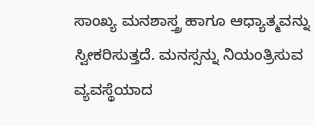ಸಾಂಖ್ಯ ಮನಶಾಸ್ತ್ರ ಹಾಗೂ ಆಧ್ಯಾತ್ಮವನ್ನು ಸ್ವೀಕರಿಸುತ್ತದೆ. ಮನಸ್ಸನ್ನು ನಿಯಂತ್ರಿಸುವ ವ್ಯವಸ್ಥೆಯಾದ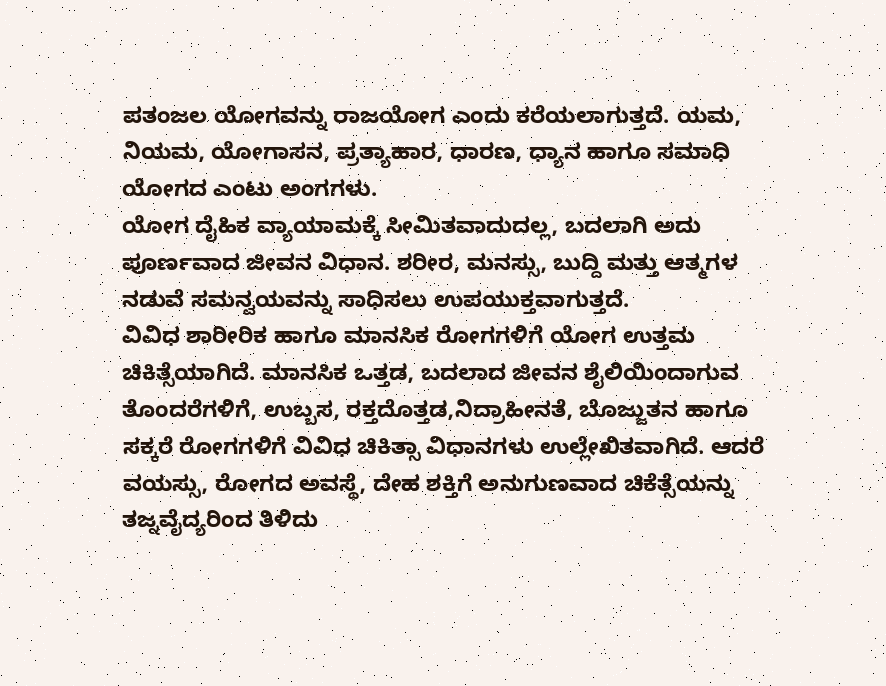ಪತಂಜಲ ಯೋಗವನ್ನು ರಾಜಯೋಗ ಎಂದು ಕರೆಯಲಾಗುತ್ತದೆ. ಯಮ, ನಿಯಮ, ಯೋಗಾಸನ, ಪ್ರತ್ಯಾಹಾರ, ಧಾರಣ, ಧ್ಯಾನ ಹಾಗೂ ಸಮಾಧಿ ಯೋಗದ ಎಂಟು ಅಂಗಗಳು.
ಯೋಗ ದೈಹಿಕ ವ್ಯಾಯಾಮಕ್ಕೆ ಸೀಮಿತವಾದುದಲ್ಲ, ಬದಲಾಗಿ ಅದು ಪೂರ್ಣವಾದ ಜೀವನ ವಿಧಾನ. ಶರೀರ, ಮನಸ್ಸು, ಬುದ್ದಿ ಮತ್ತು ಆತ್ಮಗಳ ನಡುವೆ ಸಮನ್ವಯವನ್ನು ಸಾಧಿಸಲು ಉಪಯುಕ್ತವಾಗುತ್ತದೆ.
ವಿವಿಧ ಶಾರೀರಿಕ ಹಾಗೂ ಮಾನಸಿಕ ರೋಗಗಳಿಗೆ ಯೋಗ ಉತ್ತಮ ಚಿಕಿತ್ಸೆಯಾಗಿದೆ. ಮಾನಸಿಕ ಒತ್ತಡ, ಬದಲಾದ ಜೀವನ ಶೈಲಿಯಿಂದಾಗುವ ತೊಂದರೆಗಳಿಗೆ, ಉಬ್ಬಸ, ರಕ್ತದೊತ್ತಡ,ನಿದ್ರಾಹೀನತೆ, ಬೊಜ್ಜುತನ ಹಾಗೂ ಸಕ್ಕರೆ ರೋಗಗಳಿಗೆ ವಿವಿಧ ಚಿಕಿತ್ಸಾ ವಿಧಾನಗಳು ಉಲ್ಲೇಖಿತವಾಗಿದೆ. ಆದರೆ ವಯಸ್ಸು, ರೋಗದ ಅವಸ್ಥೆ, ದೇಹ ಶಕ್ತಿಗೆ ಅನುಗುಣವಾದ ಚಿಕೆತ್ಸೆಯನ್ನು ತಜ್ನವೈದ್ಯರಿಂದ ತಿಳಿದು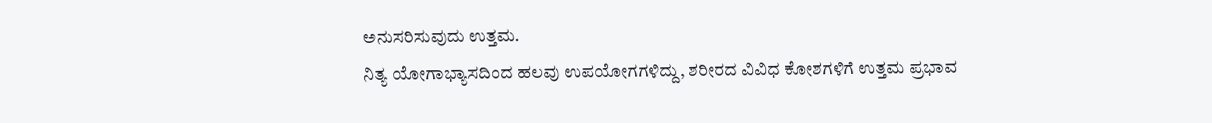ಅನುಸರಿಸುವುದು ಉತ್ತಮ.
ನಿತ್ಯ ಯೋಗಾಭ್ಯಾಸದಿಂದ ಹಲವು ಉಪಯೋಗಗಳಿದ್ದು, ಶರೀರದ ವಿವಿಧ ಕೋಶಗಳಿಗೆ ಉತ್ತಮ ಪ್ರಭಾವ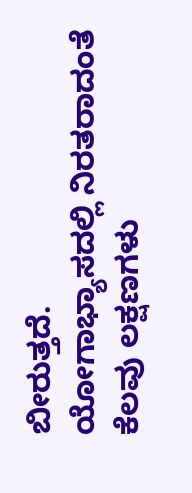ಬೀರುತ್ತದೆ.
ಯೋಗಾಭ್ಯಾಸದಲ್ಲಿ ನಿರತರಾದಂತೆ ಕೆಲವು ಲಕ್ಷಣಗಳು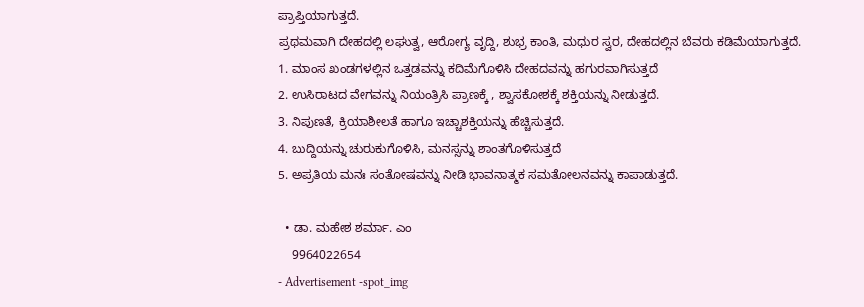ಪ್ರಾಪ್ತಿಯಾಗುತ್ತದೆ.
ಪ್ರಥಮವಾಗಿ ದೇಹದಲ್ಲಿ ಲಘುತ್ವ, ಆರೋಗ್ಯ ವೃದ್ದಿ, ಶುಭ್ರ ಕಾಂತಿ, ಮಧುರ ಸ್ವರ, ದೇಹದಲ್ಲಿನ ಬೆವರು ಕಡಿಮೆಯಾಗುತ್ತದೆ.
1. ಮಾಂಸ ಖಂಡಗಳಲ್ಲಿನ ಒತ್ತಡವನ್ನು ಕದಿಮೆಗೊಳಿಸಿ ದೇಹದವನ್ನು ಹಗುರವಾಗಿಸುತ್ತದೆ
2. ಉಸಿರಾಟದ ವೇಗವನ್ನು ನಿಯಂತ್ರಿಸಿ ಪ್ರಾಣಕ್ಕೆ , ಶ್ವಾಸಕೋಶಕ್ಕೆ ಶಕ್ತಿಯನ್ನು ನೀಡುತ್ತದೆ.
3. ನಿಪುಣತೆ, ಕ್ರಿಯಾಶೀಲತೆ ಹಾಗೂ ಇಚ್ಚಾಶಕ್ತಿಯನ್ನು ಹೆಚ್ಚಿಸುತ್ತದೆ.
4. ಬುದ್ದಿಯನ್ನು ಚುರುಕುಗೊಳಿಸಿ, ಮನಸ್ಸನ್ನು ಶಾಂತಗೊಳಿಸುತ್ತದೆ
5. ಅಪ್ರತಿಯ ಮನಃ ಸಂತೋಷವನ್ನು ನೀಡಿ ಭಾವನಾತ್ಮಕ ಸಮತೋಲನವನ್ನು ಕಾಪಾಡುತ್ತದೆ.

  • ಡಾ. ಮಹೇಶ ಶರ್ಮಾ. ಎಂ
    9964022654
- Advertisement -spot_img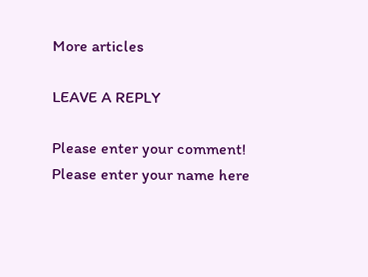More articles

LEAVE A REPLY

Please enter your comment!
Please enter your name here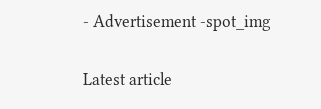- Advertisement -spot_img

Latest article